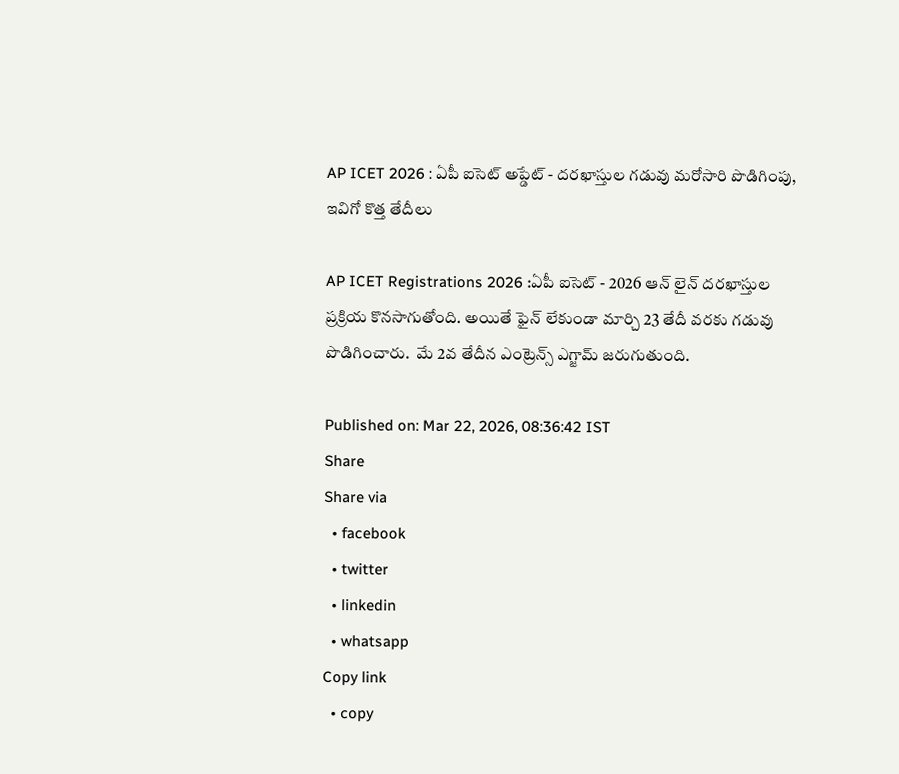AP ICET 2026 : ఏపీ ఐసెట్ అప్డేట్ - దరఖాస్తుల గడువు మరోసారి పొడిగింపు, ఇవిగో కొత్త తేదీలు

AP ICET Registrations 2026 :ఏపీ ఐసెట్ - 2026 ఆన్ లైన్ దరఖాస్తుల ప్రక్రియ కొనసాగుతోంది. అయితే ఫైన్ లేకుండా మార్చి 23 తేదీ వరకు గడువు పొడిగించారు.  మే 2వ తేదీన ఎంట్రెన్స్ ఎగ్జామ్ జరుగుతుంది.

Published on: Mar 22, 2026, 08:36:42 IST
Share
Share via
  • facebook
  • twitter
  • linkedin
  • whatsapp
Copy link
  • copy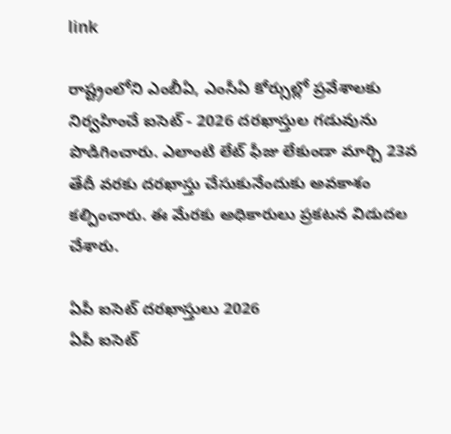link

రాష్ట్రంలోని ఎంబీఏ, ఎంసీఏ కోర్సుల్లో ప్రవేశాలకు నిర్వహించే ఐసెట్ - 2026 దరఖాస్తుల గడువును పొడిగించారు. ఎలాంటి లేట్ ఫీజు లేకుండా మార్చి 23వ తేదీ వరకు దరఖాస్తు చేసుకునేందుకు అవకాశం కల్పించారు. ఈ మేరకు అధికారులు ప్రకటన విడుదల చేశారు.

ఏపీ ఐసెట్ దరఖాస్తులు 2026
ఏపీ ఐసెట్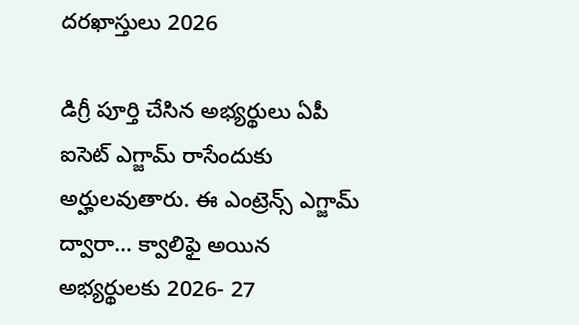దరఖాస్తులు 2026

డిగ్రీ పూర్తి చేసిన అభ్యర్థులు ఏపీ ఐసెట్ ఎగ్జామ్ రాసేందుకు అర్హులవుతారు. ఈ ఎంట్రెన్స్ ఎగ్జామ్ ద్వారా… క్వాలిఫై అయిన అభ్యర్థులకు 2026- 27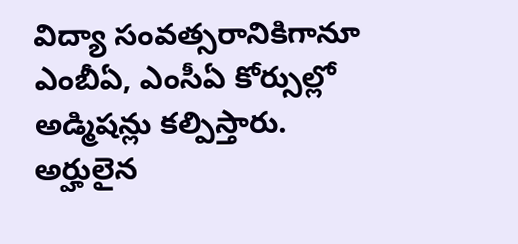విద్యా సంవత్సరానికిగానూ ఎంబీఏ, ఎంసీఏ కోర్సుల్లో అడ్మిషన్లు కల్పిస్తారు. అర్హులైన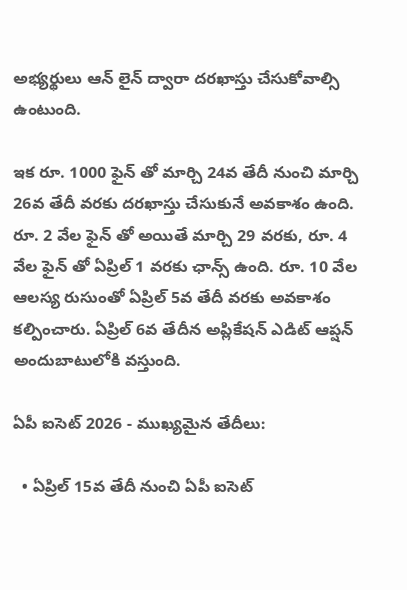అభ్యర్థులు ఆన్ లైన్ ద్వారా దరఖాస్తు చేసుకోవాల్సి ఉంటుంది.

ఇక రూ. 1000 ఫైన్ తో మార్చి 24వ తేదీ నుంచి మార్చి 26వ తేదీ వరకు దరఖాస్తు చేసుకునే అవకాశం ఉంది. రూ. 2 వేల ఫైన్ తో అయితే మార్చి 29 వరకు, రూ. 4 వేల ఫైన్ తో ఏప్రిల్ 1 వరకు ఛాన్స్ ఉంది. రూ. 10 వేల ఆలస్య రుసుంతో ఏప్రిల్ 5వ తేదీ వరకు అవకాశం కల్పించారు. ఏప్రిల్ 6వ తేదీన అప్లికేషన్ ఎడిట్ ఆప్షన్ అందుబాటులోకి వస్తుంది.

ఏపీ ఐసెట్ 2026 - ముఖ్యమైన తేదీలు:

  • ఏప్రిల్ 15వ తేదీ నుంచి ఏపీ ఐసెట్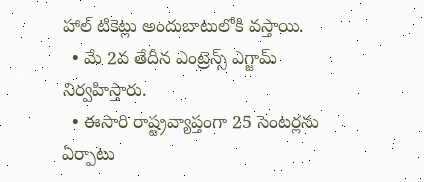హాల్ టికెట్లు అందుబాటులోకి వస్తాయి.
  • మే 2వ తేదీన ఎంట్రెన్స్ ఎగ్జామ్ నిర్వహిస్తారు.
  • ఈసారి రాష్ట్రవ్యాప్తంగా 25 సెంటర్లను ఏర్పాటు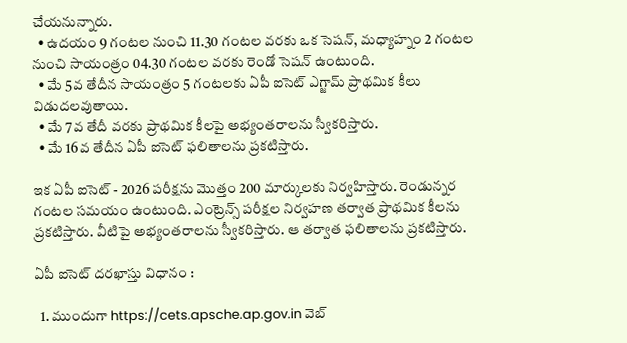చేయనున్నారు.
  • ఉదయం 9 గంటల నుంచి 11.30 గంటల వరకు ఒక సెషన్, మధ్యాహ్నం 2 గంటల నుంచి సాయంత్రం 04.30 గంటల వరకు రెండో సెషన్ ఉంటుంది.
  • మే 5వ తేదీన సాయంత్రం 5 గంటలకు ఏపీ ఐసెట్ ఎగ్జామ్ ప్రాథమిక కీలు విడుదలవుతాయి.
  • మే 7వ తేదీ వరకు ప్రాథమిక కీలపై అభ్యంతరాలను స్వీకరిస్తారు.
  • మే 16వ తేదీన ఏపీ ఐసెట్ ఫలితాలను ప్రకటిస్తారు.

ఇక ఏపీ ఐసెట్ - 2026 పరీక్షను మొత్తం 200 మార్కులకు నిర్వహిస్తారు. రెండున్నర గంటల సమయం ఉంటుంది. ఎంట్రెన్స్ పరీక్షల నిర్వహణ తర్వాత ప్రాథమిక కీలను ప్రకటిస్తారు. వీటిపై అభ్యంతరాలను స్వీకరిస్తారు. ఆ తర్వాత ఫలితాలను ప్రకటిస్తారు.

ఏపీ ఐసెట్ దరఖాస్తు విధానం :

  1. ముందుగా https://cets.apsche.ap.gov.in వెబ్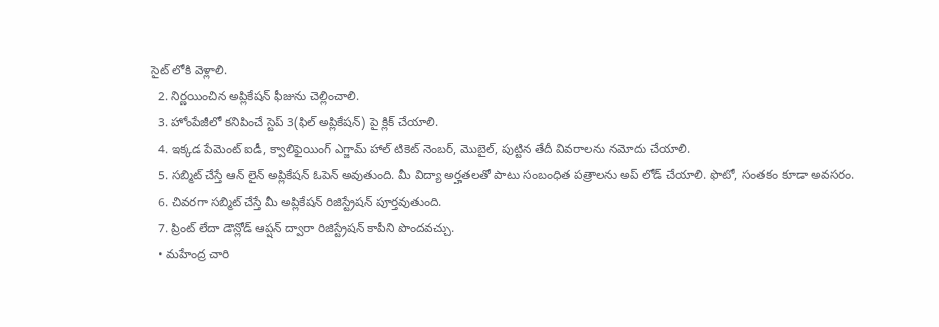సైట్ లోకి వెళ్లాలి.
  2. నిర్ణయించిన అప్లికేషన్ ఫీజును చెల్లించాలి.
  3. హోంపేజీలో కనిపించే స్టెప్ 3(ఫిల్ అప్లికేషన్) పై క్లిక్ చేయాలి.
  4. ఇక్కడ పేమెంట్ ఐడీ, క్వాలిఫైయింగ్ ఎగ్జామ్ హాల్ టికెట్ నెంబర్, మొబైల్, పుట్టిన తేదీ వివరాలను నమోదు చేయాలి.
  5. సబ్మిట్ చేస్తే ఆన్ లైన్ అప్లికేషన్ ఓపెన్ అవుతుంది. మీ విద్యా అర్హతలతో పాటు సంబంధిత పత్రాలను అప్ లోడ్ చేయాలి. ఫొటో, సంతకం కూడా అవసరం.
  6. చివరగా సబ్మిట్ చేస్తే మీ అప్లికేషన్ రిజిస్ట్రేషన్ పూర్తవుతుంది.
  7. ప్రింట్ లేదా డౌన్లోడ్ ఆప్షన్ ద్వారా రిజిస్ట్రేషన్ కాపీని పొందవచ్చు.
  • మహేంద్ర చారి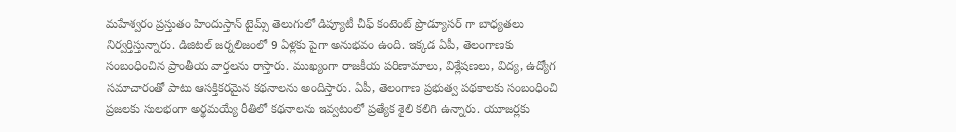మహేశ్వరం ప్రస్తుతం హిందుస్తాన్ టైమ్స్ తెలుగులో డిప్యూటీ చీఫ్ కంటెంట్ ప్రొడ్యూసర్ గా బాధ్యతలు నిర్వర్తిస్తున్నారు. డిజిటల్ జర్నలిజంలో 9 ఏళ్లకు పైగా అనుభవం ఉంది. ఇక్కడ ఏపీ, తెలంగాణకు సంబంధించిన ప్రాంతీయ వార్తలను రాస్తారు. ముఖ్యంగా రాజకీయ పరిణామాలు, విశ్లేషణలు, విద్య, ఉద్యోగ సమాచారంతో పాటు ఆసక్తికరమైన కథనాలను అందిస్తారు. ఏపీ, తెలంగాణ ప్రభుత్వ పథకాలకు సంబంధించి ప్రజలకు సులభంగా అర్థమయ్యే రీతిలో కథనాలను ఇవ్వటంలో ప్రత్యేక శైలి కలిగి ఉన్నారు. యూజర్లకు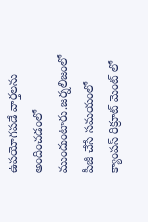ఉపయోగపడే వార్తలను అందించడంలో ముందుంటారు.జర్నలిజంలో పీజీ చేసే సమయంలో క్యాంపస్ రిక్రూట్ మెంట్ లో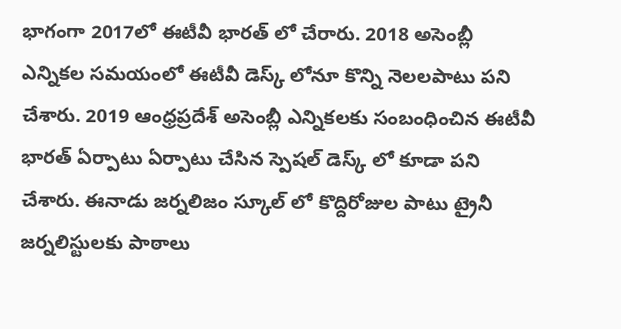భాగంగా 2017లో ఈటీవీ భారత్ లో చేరారు. 2018 అసెంబ్లీ ఎన్నికల సమయంలో ఈటీవీ డెస్క్ లోనూ కొన్ని నెలలపాటు పని చేశారు. 2019 ఆంధ్రప్రదేశ్ అసెంబ్లీ ఎన్నికలకు సంబంధించిన ఈటీవీ భారత్ ఏర్పాటు ఏర్పాటు చేసిన స్పెషల్ డెస్క్ లో కూడా పని చేశారు. ఈనాడు జర్నలిజం స్కూల్ లో కొద్దిరోజుల పాటు ట్రైనీ జర్నలిస్టులకు పాఠాలు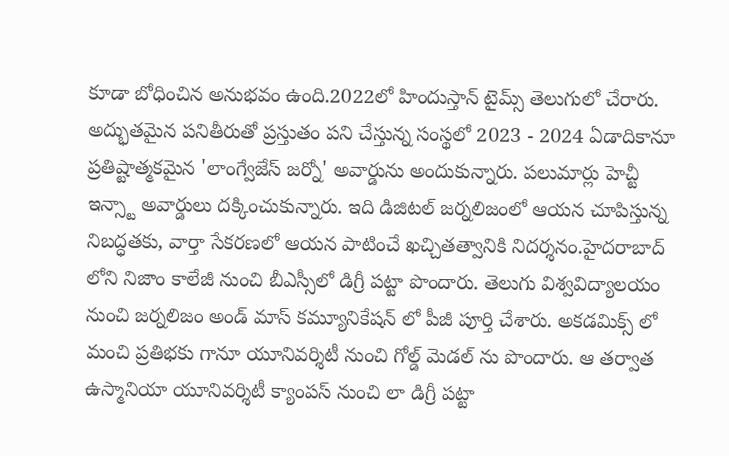కూడా బోధించిన అనుభవం ఉంది.2022లో హిందుస్తాన్ టైమ్స్ తెలుగులో చేరారు. అద్భుతమైన పనితీరుతో ప్రస్తుతం పని చేస్తున్న సంస్థలో 2023 - 2024 ఏడాదికానూ ప్రతిష్టాత్మకమైన 'లాంగ్వేజేస్ జర్నో' అవార్డును అందుకున్నారు. పలుమార్లు హెచ్టీ ఇన్స్టా అవార్డులు దక్కించుకున్నారు. ఇది డిజిటల్ జర్నలిజంలో ఆయన చూపిస్తున్న నిబద్ధతకు, వార్తా సేకరణలో ఆయన పాటించే ఖచ్చితత్వానికి నిదర్శనం.హైదరాబాద్ లోని నిజాం కాలేజీ నుంచి బీఎస్సీలో డిగ్రీ పట్టా పొందారు. తెలుగు విశ్వవిద్యాలయం నుంచి జర్నలిజం అండ్ మాస్ కమ్యూనికేషన్ లో పీజీ పూర్తి చేశారు. అకడమిక్స్ లో మంచి ప్రతిభకు గానూ యూనివర్శిటీ నుంచి గోల్డ్ మెడల్ ను పొందారు. ఆ తర్వాత ఉస్మానియా యూనివర్శిటీ క్యాంపస్ నుంచి లా డిగ్రీ పట్టా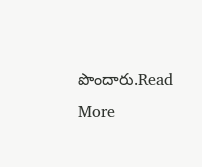పొందారు.Read More